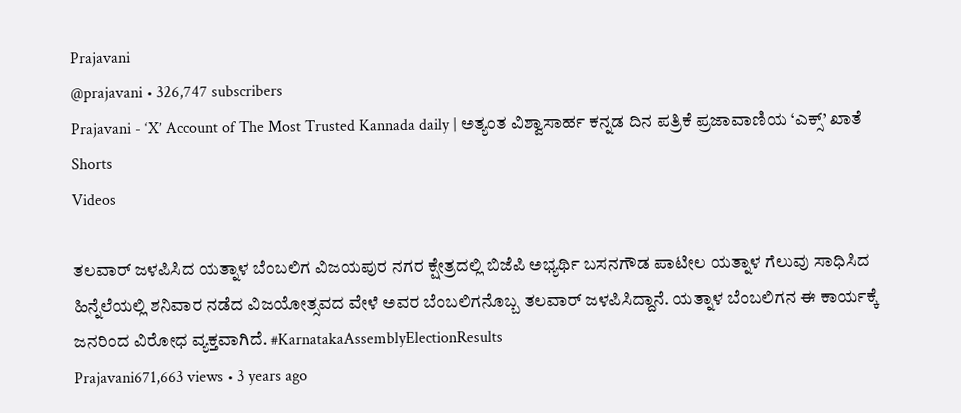Prajavani
@prajavani • 326,747 subscribers
Prajavani - ‘X’ Account of The Most Trusted Kannada daily | ಅತ್ಯಂತ ವಿಶ್ವಾಸಾರ್ಹ ಕನ್ನಡ ದಿನ ಪತ್ರಿಕೆ ಪ್ರಜಾವಾಣಿಯ ‘ಎಕ್ಸ್’ ಖಾತೆ
Shorts
Videos

ತಲವಾರ್ ಜಳಪಿಸಿದ ಯತ್ನಾಳ ಬೆಂಬಲಿಗ ವಿಜಯಪುರ ನಗರ ಕ್ಷೇತ್ರದಲ್ಲಿ ಬಿಜೆಪಿ ಅಭ್ಯರ್ಥಿ ಬಸನಗೌಡ ಪಾಟೀಲ ಯತ್ನಾಳ ಗೆಲುವು ಸಾಧಿಸಿದ ಹಿನ್ನೆಲೆಯಲ್ಲಿ ಶನಿವಾರ ನಡೆದ ವಿಜಯೋತ್ಸವದ ವೇಳೆ ಅವರ ಬೆಂಬಲಿಗನೊಬ್ಬ ತಲವಾರ್ ಜಳಪಿಸಿದ್ದಾನೆ. ಯತ್ನಾಳ ಬೆಂಬಲಿಗನ ಈ ಕಾರ್ಯಕ್ಕೆ ಜನರಿಂದ ವಿರೋಧ ವ್ಯಕ್ತವಾಗಿದೆ. #KarnatakaAssemblyElectionResults
Prajavani671,663 views • 3 years ago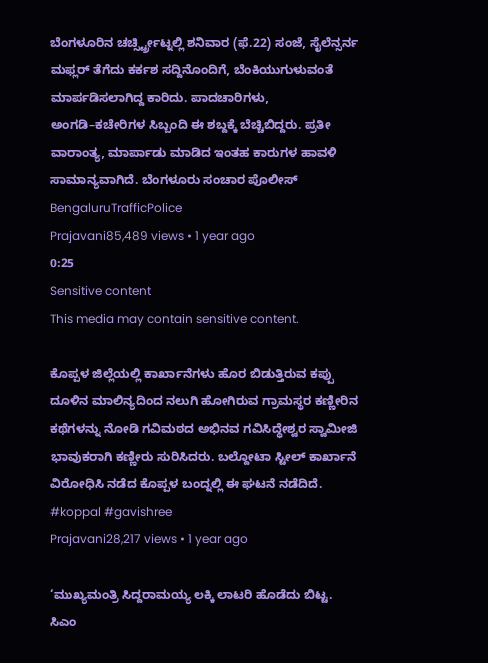ಬೆಂಗಳೂರಿನ ಚರ್ಚ್ಸ್ಟ್ರೀಟ್ನಲ್ಲಿ ಶನಿವಾರ (ಫೆ.22) ಸಂಜೆ, ಸೈಲೆನ್ಸರ್ನ ಮಫ್ಲರ್ ತೆಗೆದು ಕರ್ಕಶ ಸದ್ದಿನೊಂದಿಗೆ, ಬೆಂಕಿಯುಗುಳುವಂತೆ ಮಾರ್ಪಡಿಸಲಾಗಿದ್ದ ಕಾರಿದು. ಪಾದಚಾರಿಗಳು, ಅಂಗಡಿ–ಕಚೇರಿಗಳ ಸಿಬ್ಬಂದಿ ಈ ಶಬ್ದಕ್ಕೆ ಬೆಚ್ಚಿಬಿದ್ದರು. ಪ್ರತೀ ವಾರಾಂತ್ಯ, ಮಾರ್ಪಾಡು ಮಾಡಿದ ಇಂತಹ ಕಾರುಗಳ ಹಾವಳಿ ಸಾಮಾನ್ಯವಾಗಿದೆ. ಬೆಂಗಳೂರು ಸಂಚಾರ ಪೊಲೀಸ್ BengaluruTrafficPolice
Prajavani85,489 views • 1 year ago
0:25
Sensitive content
This media may contain sensitive content.

ಕೊಪ್ಪಳ ಜಿಲ್ಲೆಯಲ್ಲಿ ಕಾರ್ಖಾನೆಗಳು ಹೊರ ಬಿಡುತ್ತಿರುವ ಕಪ್ಪು ದೂಳಿನ ಮಾಲಿನ್ಯದಿಂದ ನಲುಗಿ ಹೋಗಿರುವ ಗ್ರಾಮಸ್ಥರ ಕಣ್ಣೀರಿನ ಕಥೆಗಳನ್ನು ನೋಡಿ ಗವಿಮಠದ ಅಭಿನವ ಗವಿಸಿದ್ಧೇಶ್ವರ ಸ್ವಾಮೀಜಿ ಭಾವುಕರಾಗಿ ಕಣ್ಣೀರು ಸುರಿಸಿದರು. ಬಲ್ದೋಟಾ ಸ್ಟೀಲ್ ಕಾರ್ಖಾನೆ ವಿರೋಧಿಸಿ ನಡೆದ ಕೊಪ್ಪಳ ಬಂದ್ನಲ್ಲಿ ಈ ಘಟನೆ ನಡೆದಿದೆ. #koppal #gavishree
Prajavani28,217 views • 1 year ago

‘ಮುಖ್ಯಮಂತ್ರಿ ಸಿದ್ದರಾಮಯ್ಯ ಲಕ್ಕಿ ಲಾಟರಿ ಹೊಡೆದು ಬಿಟ್ಟ. ಸಿಎಂ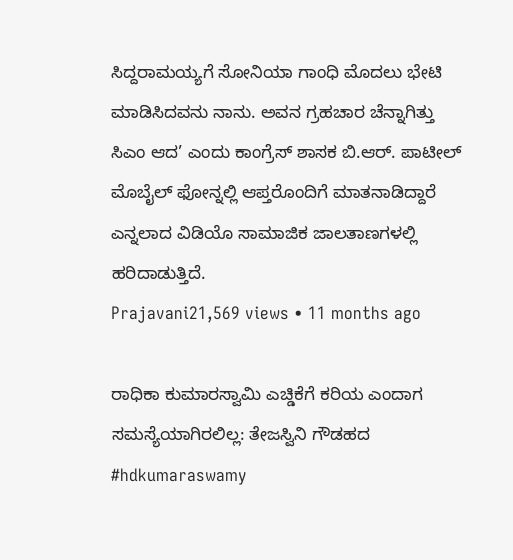ಸಿದ್ದರಾಮಯ್ಯಗೆ ಸೋನಿಯಾ ಗಾಂಧಿ ಮೊದಲು ಭೇಟಿ ಮಾಡಿಸಿದವನು ನಾನು. ಅವನ ಗ್ರಹಚಾರ ಚೆನ್ನಾಗಿತ್ತು ಸಿಎಂ ಆದ’ ಎಂದು ಕಾಂಗ್ರೆಸ್ ಶಾಸಕ ಬಿ.ಆರ್. ಪಾಟೀಲ್ ಮೊಬೈಲ್ ಫೋನ್ನಲ್ಲಿ ಆಪ್ತರೊಂದಿಗೆ ಮಾತನಾಡಿದ್ದಾರೆ ಎನ್ನಲಾದ ವಿಡಿಯೊ ಸಾಮಾಜಿಕ ಜಾಲತಾಣಗಳಲ್ಲಿ ಹರಿದಾಡುತ್ತಿದೆ.
Prajavani21,569 views • 11 months ago

ರಾಧಿಕಾ ಕುಮಾರಸ್ವಾಮಿ ಎಚ್ಡಿಕೆಗೆ ಕರಿಯ ಎಂದಾಗ ಸಮಸ್ಯೆಯಾಗಿರಲಿಲ್ಲ: ತೇಜಸ್ವಿನಿ ಗೌಡಹದ #hdkumaraswamy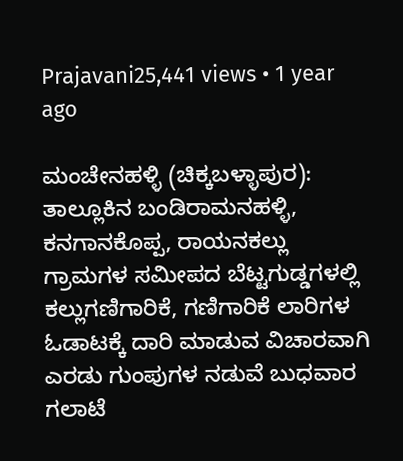Prajavani25,441 views • 1 year ago

ಮಂಚೇನಹಳ್ಳಿ (ಚಿಕ್ಕಬಳ್ಳಾಪುರ): ತಾಲ್ಲೂಕಿನ ಬಂಡಿರಾಮನಹಳ್ಳಿ, ಕನಗಾನಕೊಪ್ಪ, ರಾಯನಕಲ್ಲು ಗ್ರಾಮಗಳ ಸಮೀಪದ ಬೆಟ್ಟಗುಡ್ಡಗಳಲ್ಲಿ ಕಲ್ಲುಗಣಿಗಾರಿಕೆ, ಗಣಿಗಾರಿಕೆ ಲಾರಿಗಳ ಓಡಾಟಕ್ಕೆ ದಾರಿ ಮಾಡುವ ವಿಚಾರವಾಗಿ ಎರಡು ಗುಂಪುಗಳ ನಡುವೆ ಬುಧವಾರ ಗಲಾಟೆ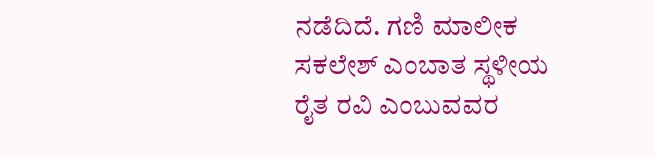ನಡೆದಿದೆ. ಗಣಿ ಮಾಲೀಕ ಸಕಲೇಶ್ ಎಂಬಾತ ಸ್ಥಳೀಯ ರೈತ ರವಿ ಎಂಬುವವರ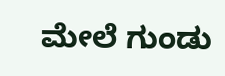ಮೇಲೆ ಗುಂಡು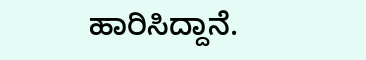ಹಾರಿಸಿದ್ದಾನೆ.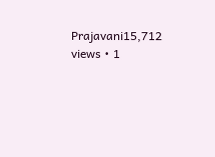Prajavani15,712 views • 1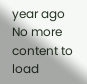year ago
No more content to load